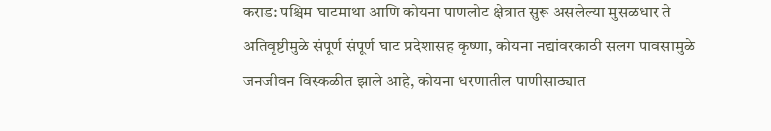कराड: पश्चिम घाटमाथा आणि कोयना पाणलोट क्षेत्रात सुरू असलेल्या मुसळधार ते अतिवृष्टीमुळे संपूर्ण संपूर्ण घाट प्रदेशासह कृष्णा, कोयना नद्यांवरकाठी सलग पावसामुळे जनजीवन विस्कळीत झाले आहे, कोयना धरणातील पाणीसाठ्यात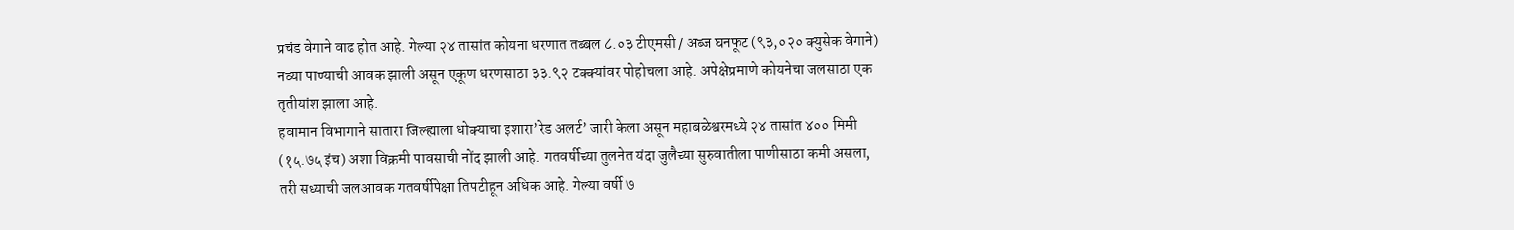प्रचंड वेगाने वाढ होत आहे. गेल्या २४ तासांत कोयना धरणात तब्बल ८.०३ टीएमसी / अब्ज घनफूट (९३,०२० क्युसेक वेगाने) नव्या पाण्याची आवक झाली असून एकूण धरणसाठा ३३.९२ टक्क्यांवर पोहोचला आहे. अपेक्षेप्रमाणे कोयनेचा जलसाठा एक तृतीयांश झाला आहे.
हवामान विभागाने सातारा जिल्ह्याला धोक्याचा इशारा’रेड अलर्ट’ जारी केला असून महाबळेश्वरमध्ये २४ तासांत ४०० मिमी (१५.७५ इंच) अशा विक्रमी पावसाची नोंद झाली आहे. गतवर्षीच्या तुलनेत यंदा जुलैच्या सुरुवातीला पाणीसाठा कमी असला, तरी सध्याची जलआवक गतवर्षीपेक्षा तिपटीहून अधिक आहे. गेल्या वर्षी ७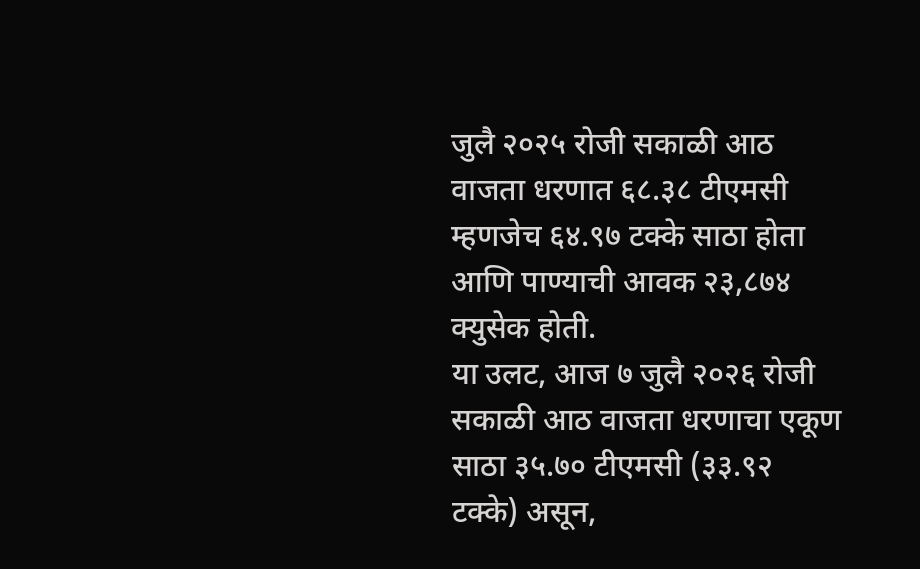जुलै २०२५ रोजी सकाळी आठ वाजता धरणात ६८.३८ टीएमसी म्हणजेच ६४.९७ टक्के साठा होता आणि पाण्याची आवक २३,८७४ क्युसेक होती.
या उलट, आज ७ जुलै २०२६ रोजी सकाळी आठ वाजता धरणाचा एकूण साठा ३५.७० टीएमसी (३३.९२ टक्के) असून,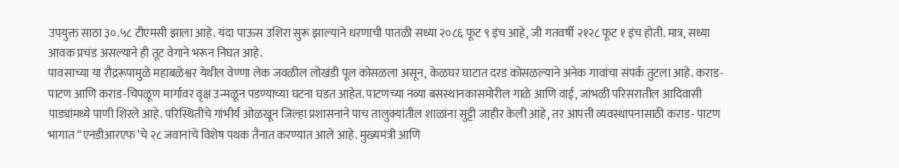उपयुक्त साठा ३०.५८ टीएमसी झाला आहे. यंदा पाऊस उशिरा सुरू झाल्याने धरणाची पातळी सध्या २०८६ फूट ९ इंच आहे, जी गतवर्षी २१२८ फूट १ इंच होती. मात्र, सध्या आवक प्रचंड असल्याने ही तूट वेगाने भरून निघत आहे.
पावसाच्या या रौद्ररूपामुळे महाबळेश्वर येथील वेण्णा लेक जवळील लोखंडी पूल कोसळला असून, केळघर घाटात दरड कोसळल्याने अनेक गावांचा संपर्क तुटला आहे. कराड- पाटण आणि कराड-चिपळूण मार्गावर वृक्ष उन्मळून पडण्याच्या घटना घडत आहेत. पाटणच्या नव्या बसस्थानकासमोरील गाळे आणि वाई, जांभळी परिसरातील आदिवासी पाड्यांमध्ये पाणी शिरले आहे. परिस्थितीचे गांभीर्य ओळखून जिल्हा प्रशासनाने पाच तालुक्यांतील शाळांना सुट्टी जाहीर केली आहे, तर आपत्ती व्यवस्थापनासाठी कराड- पाटण भागात “एनडीआरएफ’चे २८ जवानांचे विशेष पथक तैनात करण्यात आले आहे. मुख्यमंत्री आणि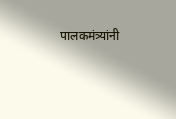पालकमंत्र्यांनी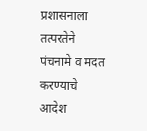प्रशासनाला तत्परतेने पंचनामे व मदत करण्याचे आदेश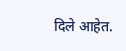दिले आहेत.